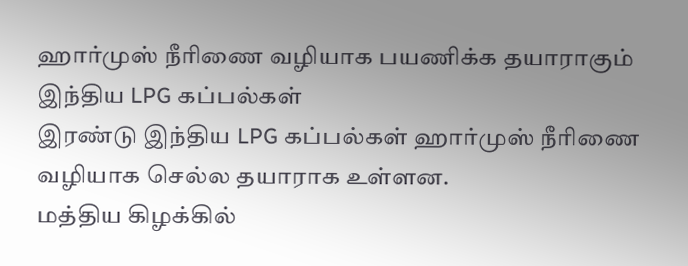ஹார்முஸ் நீரிணை வழியாக பயணிக்க தயாராகும் இந்திய LPG கப்பல்கள்
இரண்டு இந்திய LPG கப்பல்கள் ஹார்முஸ் நீரிணை வழியாக செல்ல தயாராக உள்ளன.
மத்திய கிழக்கில்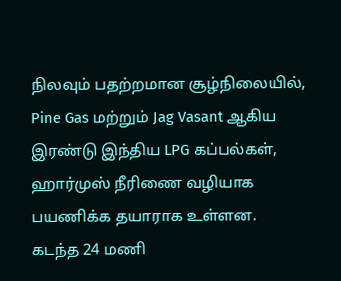நிலவும் பதற்றமான சூழ்நிலையில், Pine Gas மற்றும் Jag Vasant ஆகிய இரண்டு இந்திய LPG கப்பல்கள், ஹார்முஸ் நீரிணை வழியாக பயணிக்க தயாராக உள்ளன.
கடந்த 24 மணி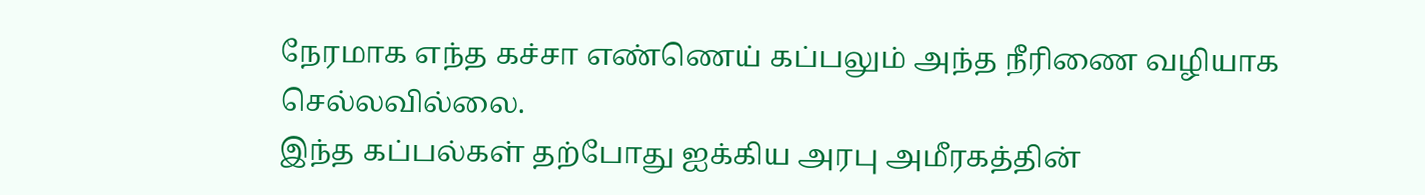நேரமாக எந்த கச்சா எண்ணெய் கப்பலும் அந்த நீரிணை வழியாக செல்லவில்லை.
இந்த கப்பல்கள் தற்போது ஐக்கிய அரபு அமீரகத்தின்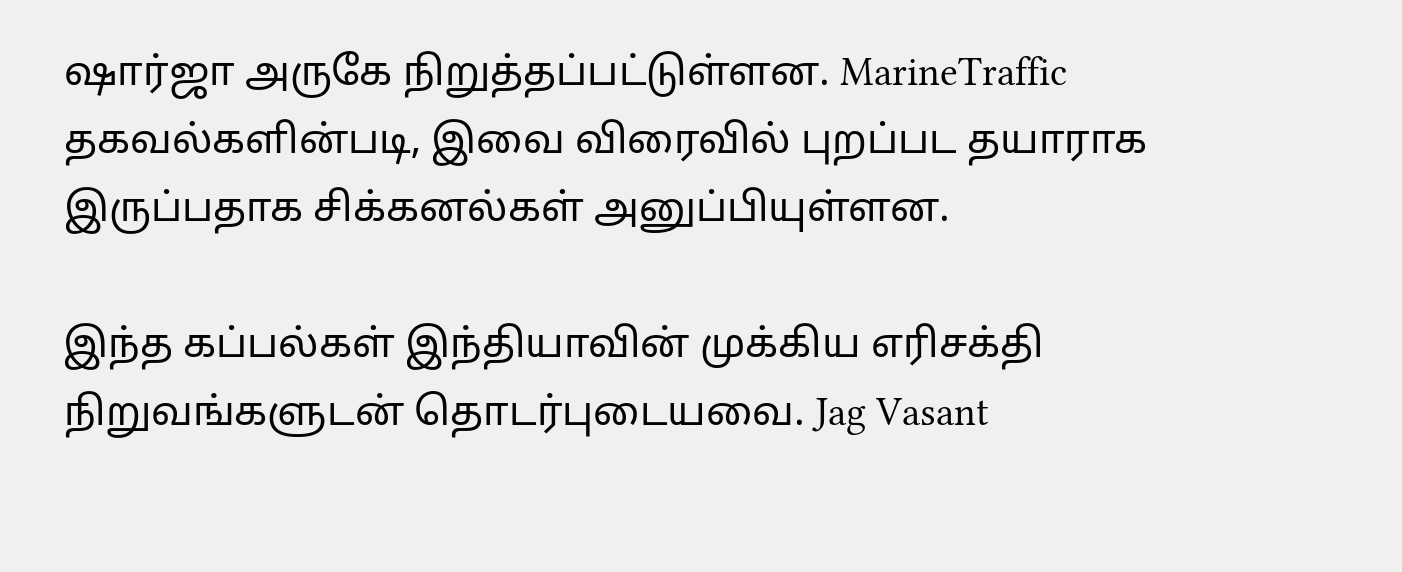ஷார்ஜா அருகே நிறுத்தப்பட்டுள்ளன. MarineTraffic தகவல்களின்படி, இவை விரைவில் புறப்பட தயாராக இருப்பதாக சிக்கனல்கள் அனுப்பியுள்ளன.

இந்த கப்பல்கள் இந்தியாவின் முக்கிய எரிசக்தி நிறுவங்களுடன் தொடர்புடையவை. Jag Vasant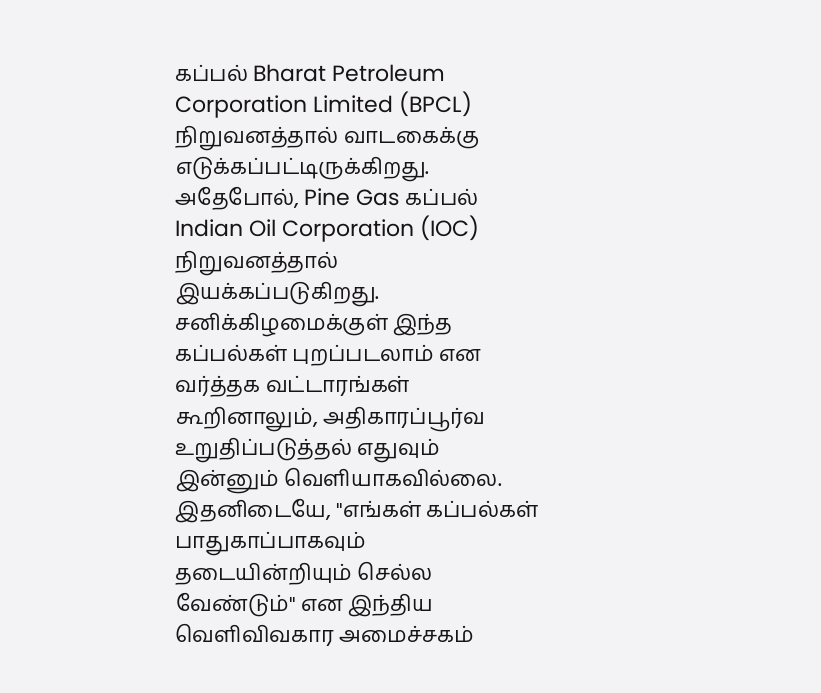கப்பல் Bharat Petroleum Corporation Limited (BPCL) நிறுவனத்தால் வாடகைக்கு எடுக்கப்பட்டிருக்கிறது. அதேபோல், Pine Gas கப்பல் Indian Oil Corporation (IOC) நிறுவனத்தால் இயக்கப்படுகிறது.
சனிக்கிழமைக்குள் இந்த கப்பல்கள் புறப்படலாம் என வர்த்தக வட்டாரங்கள் கூறினாலும், அதிகாரப்பூர்வ உறுதிப்படுத்தல் எதுவும் இன்னும் வெளியாகவில்லை.
இதனிடையே, "எங்கள் கப்பல்கள் பாதுகாப்பாகவும் தடையின்றியும் செல்ல வேண்டும்" என இந்திய வெளிவிவகார அமைச்சகம்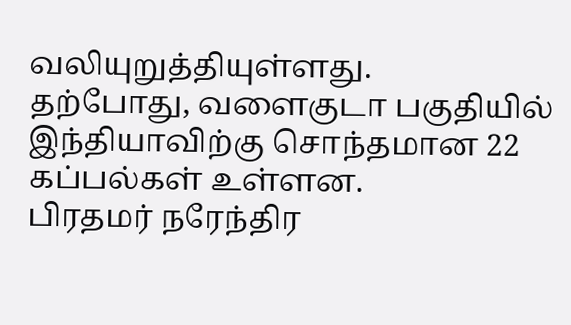வலியுறுத்தியுள்ளது.
தற்போது, வளைகுடா பகுதியில் இந்தியாவிற்கு சொந்தமான 22 கப்பல்கள் உள்ளன.
பிரதமர் நரேந்திர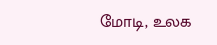மோடி, உலக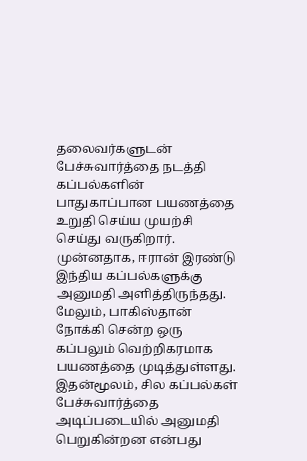தலைவர்களுடன் பேச்சுவார்த்தை நடத்தி கப்பல்களின் பாதுகாப்பான பயணத்தை உறுதி செய்ய முயற்சி செய்து வருகிறார்.
முன்னதாக, ஈரான் இரண்டு இந்திய கப்பல்களுக்கு அனுமதி அளித்திருந்தது. மேலும், பாகிஸ்தான் நோக்கி சென்ற ஒரு கப்பலும் வெற்றிகரமாக பயணத்தை முடித்துள்ளது. இதன்மூலம், சில கப்பல்கள் பேச்சுவார்த்தை அடிப்படையில் அனுமதி பெறுகின்றன என்பது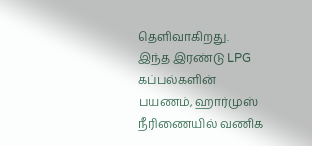தெளிவாகிறது.
இந்த இரண்டு LPG கப்பல்களின் பயணம், ஹார்முஸ் நீரிணையில் வணிக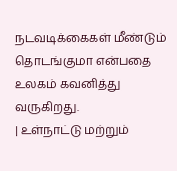நடவடிக்கைகள் மீண்டும் தொடங்குமா என்பதை உலகம் கவனித்து வருகிறது.
| உள்நாட்டு மற்றும்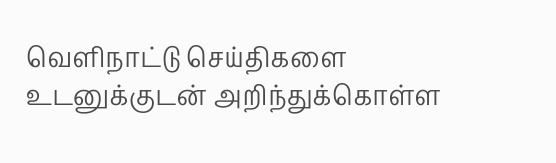வெளிநாட்டு செய்திகளை உடனுக்குடன் அறிந்துக்கொள்ள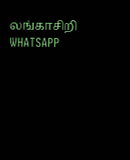லங்காசிறி WHATSAPP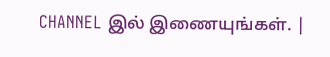CHANNEL இல் இணையுங்கள். |